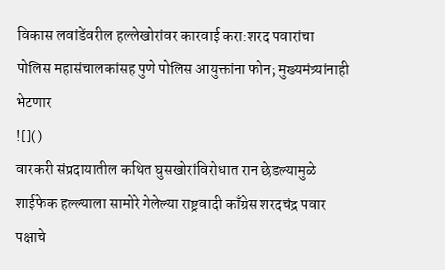विकास लवांडेंवरील हल्लेखोरांवर कारवाई करा:शरद पवारांचा पोलिस महासंचालकांसह पुणे पोलिस आयुक्तांना फोन; मुख्यमंत्र्यांनाही भेटणार
![]()
वारकरी संप्रदायातील कथित घुसखोरांविरोधात रान छेडल्यामुळे शाईफेक हल्ल्याला सामोरे गेलेल्या राष्ट्रवादी काँग्रेस शरदचंद्र पवार पक्षाचे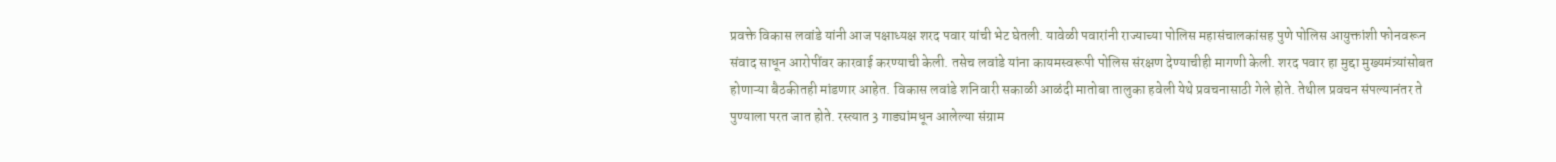प्रवक्ते विकास लवांडे यांनी आज पक्षाध्यक्ष शरद पवार यांची भेट घेतली. यावेळी पवारांनी राज्याच्या पोलिस महासंचालकांसह पुणे पोलिस आयुक्तांशी फोनवरून संवाद साधून आरोपींवर कारवाई करण्याची केली. तसेच लवांडे यांना कायमस्वरूपी पोलिस संरक्षण देण्याचीही मागणी केली. शरद पवार हा मुद्दा मुख्यमंत्र्यांसोबत होणाऱ्या बैठकीतही मांडणार आहेत. विकास लवांडे शनिवारी सकाळी आळंदी मातोबा तालुका हवेली येथे प्रवचनासाठी गेले होते. तेथील प्रवचन संपल्यानंतर ते पुण्याला परत जात होते. रस्त्यात 3 गाड्यांमधून आलेल्या संग्राम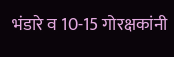भंडारे व 10-15 गोरक्षकांनी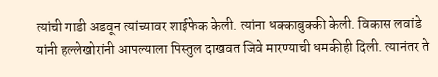त्यांची गाडी अडवून त्यांच्यावर शाईफेक केली. त्यांना धक्काबुक्की केली. विकास लवांडे यांनी हल्लेखोरांनी आपल्याला पिस्तुल दाखवत जिवे मारण्याची धमकीही दिली. त्यानंतर ते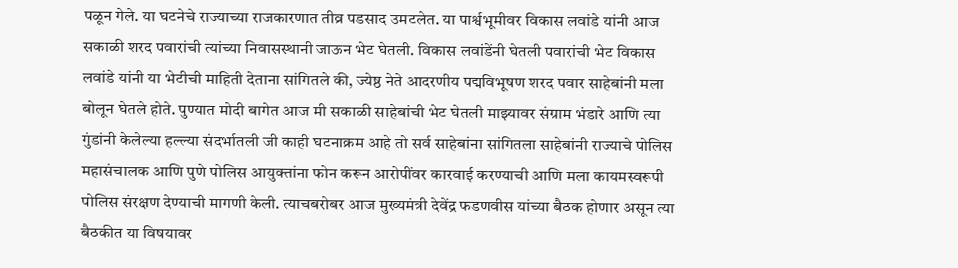पळून गेले. या घटनेचे राज्याच्या राजकारणात तीव्र पडसाद उमटलेत. या पार्श्वभूमीवर विकास लवांडे यांनी आज सकाळी शरद पवारांची त्यांच्या निवासस्थानी जाऊन भेट घेतली. विकास लवांडेंनी घेतली पवारांची भेट विकास लवांडे यांनी या भेटीची माहिती देताना सांगितले की, ज्येष्ठ नेते आदरणीय पद्मविभूषण शरद पवार साहेबांनी मला बोलून घेतले होते. पुण्यात मोदी बागेत आज मी सकाळी साहेबांची भेट घेतली माझ्यावर संग्राम भंडारे आणि त्या गुंडांनी केलेल्या हल्ल्या संदर्भातली जी काही घटनाक्रम आहे तो सर्व साहेबांना सांगितला साहेबांनी राज्याचे पोलिस महासंचालक आणि पुणे पोलिस आयुक्तांना फोन करून आरोपींवर कारवाई करण्याची आणि मला कायमस्वरूपी पोलिस संरक्षण देण्याची मागणी केली. त्याचबरोबर आज मुख्यमंत्री देवेंद्र फडणवीस यांच्या बैठक होणार असून त्या बैठकीत या विषयावर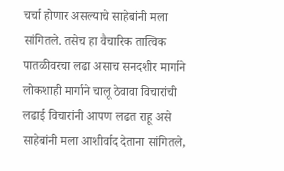चर्चा होणार असल्याचे साहेबांनी मला सांगितले. तसेच हा वैचारिक तात्विक पातळीवरचा लढा असाच सनदशीर मार्गाने लोकशाही मार्गाने चालू ठेवावा विचारांची लढाई विचारांनी आपण लढत राहू असे साहेबांनी मला आशीर्वाद देताना सांगितले,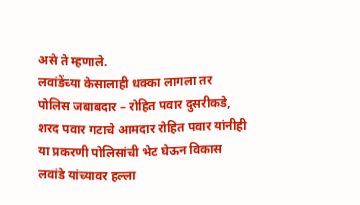असे ते म्हणाले.
लवांडेंच्या केसालाही धक्का लागला तर पोलिस जबाबदार – रोहित पवार दुसरीकडे, शरद पवार गटाचे आमदार रोहित पवार यांनीही या प्रकरणी पोलिसांची भेट घेऊन विकास लवांडे यांच्यावर हल्ला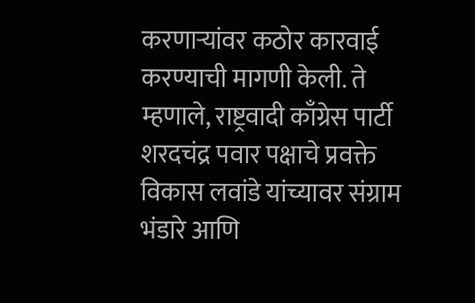करणाऱ्यांवर कठोर कारवाई करण्याची मागणी केली. ते म्हणाले, राष्ट्रवादी काँग्रेस पार्टी शरदचंद्र पवार पक्षाचे प्रवक्ते विकास लवांडे यांच्यावर संग्राम भंडारे आणि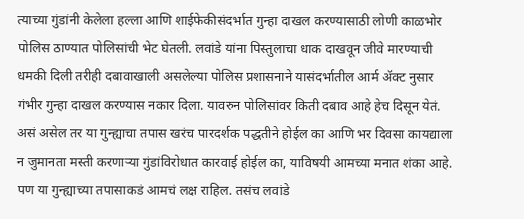त्याच्या गुंडांनी केलेला हल्ला आणि शाईफेकीसंदर्भात गुन्हा दाखल करण्यासाठी लोणी काळभोर पोलिस ठाण्यात पोलिसांची भेट घेतली. लवांडे यांना पिस्तुलाचा धाक दाखवून जीवे मारण्याची धमकी दिली तरीही दबावाखाली असलेल्या पोलिस प्रशासनाने यासंदर्भातील आर्म ॲक्ट नुसार गंभीर गुन्हा दाखल करण्यास नकार दिला. यावरुन पोलिसांवर किती दबाव आहे हेच दिसून येतं. असं असेल तर या गुन्ह्याचा तपास खरंच पारदर्शक पद्धतीने होईल का आणि भर दिवसा कायद्याला न जुमानता मस्ती करणाऱ्या गुंडांविरोधात कारवाई होईल का, याविषयी आमच्या मनात शंका आहे. पण या गुन्ह्याच्या तपासाकडं आमचं लक्ष राहिल. तसंच लवांडे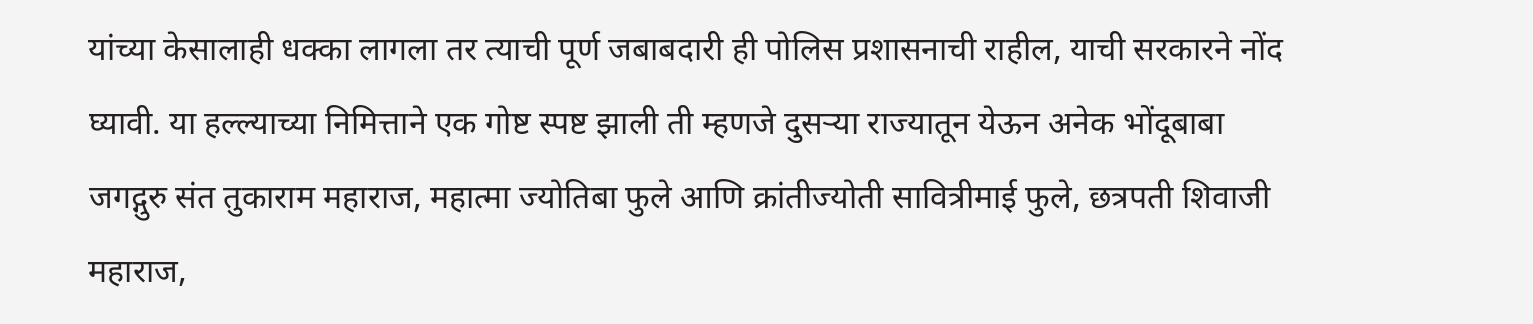यांच्या केसालाही धक्का लागला तर त्याची पूर्ण जबाबदारी ही पोलिस प्रशासनाची राहील, याची सरकारने नोंद घ्यावी. या हल्ल्याच्या निमित्ताने एक गोष्ट स्पष्ट झाली ती म्हणजे दुसऱ्या राज्यातून येऊन अनेक भोंदूबाबा जगद्गुरु संत तुकाराम महाराज, महात्मा ज्योतिबा फुले आणि क्रांतीज्योती सावित्रीमाई फुले, छत्रपती शिवाजी महाराज,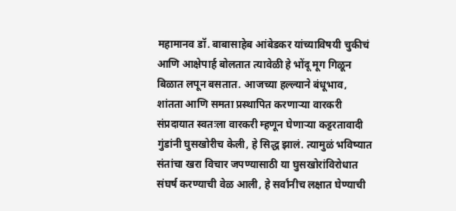महामानव डॉ. बाबासाहेब आंबेडकर यांच्याविषयी चुकीचं आणि आक्षेपार्ह बोलतात त्यावेळी हे भोंदू मूग गिळून बिळात लपून बसतात. आजच्या हल्ल्याने बंधूभाव, शांतता आणि समता प्रस्थापित करणाऱ्या वारकरी संप्रदायात स्वतःला वारकरी म्हणून घेणाऱ्या कट्टरतावादी गुंडांनी घुसखोरीच केली, हे सिद्ध झालं. त्यामुळं भविष्यात संतांचा खरा विचार जपण्यासाठी या घुसखोरांविरोधात संघर्ष करण्याची वेळ आली, हे सर्वांनीच लक्षात घेण्याची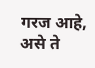गरज आहे, असे ते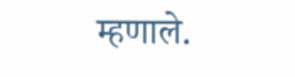म्हणाले.